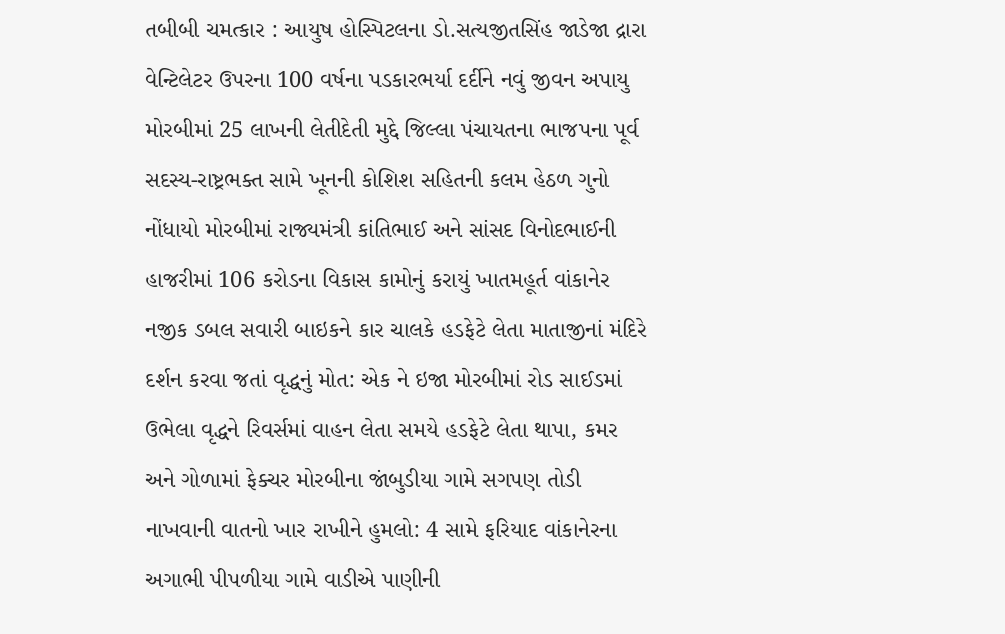તબીબી ચમત્કાર : આયુષ હોસ્પિટલના ડો.સત્યજીતસિંહ જાડેજા દ્રારા વેન્ટિલેટર ઉપરના 100 વર્ષના પડકારભર્યા દર્દીને નવું જીવન અપાયુ મોરબીમાં 25 લાખની લેતીદેતી મુદ્દે જિલ્લા પંચાયતના ભાજપના પૂર્વ સદસ્ય-રાષ્ટ્રભક્ત સામે ખૂનની કોશિશ સહિતની કલમ હેઠળ ગુનો નોંધાયો મોરબીમાં રાજ્યમંત્રી કાંતિભાઈ અને સાંસદ વિનોદભાઈની હાજરીમાં 106 કરોડના વિકાસ કામોનું કરાયું ખાતમહૂર્ત વાંકાનેર નજીક ડબલ સવારી બાઇકને કાર ચાલકે હડફેટે લેતા માતાજીનાં મંદિરે દર્શન કરવા જતાં વૃદ્ધનું મોત: એક ને ઇજા મોરબીમાં રોડ સાઈડમાં ઉભેલા વૃદ્ધને રિવર્સમાં વાહન લેતા સમયે હડફેટે લેતા થાપા, કમર અને ગોળામાં ફેક્ચર મોરબીના જાંબુડીયા ગામે સગપણ તોડી નાખવાની વાતનો ખાર રાખીને હુમલો: 4 સામે ફરિયાદ વાંકાનેરના અગાભી પીપળીયા ગામે વાડીએ પાણીની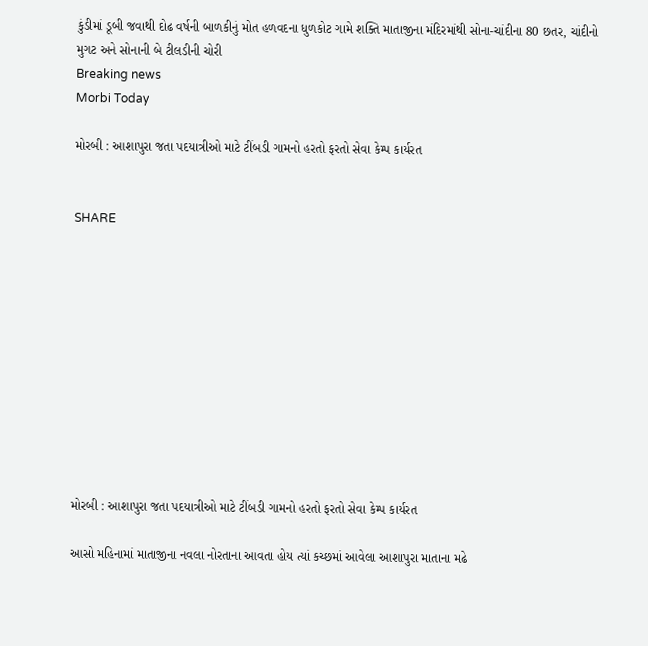કુંડીમાં ડૂબી જવાથી દોઢ વર્ષની બાળકીનું મોત હળવદના ધુળકોટ ગામે શક્તિ માતાજીના મંદિરમાંથી સોના-ચાંદીના 80 છતર, ચાંદીનો મુગટ અને સોનાની બે ટીલડીની ચોરી
Breaking news
Morbi Today

મોરબી : આશાપુરા જતા પદયાત્રીઓ માટે ટીંબડી ગામનો હરતો ફરતો સેવા કેમ્પ કાર્યરત


SHARE











મોરબી : આશાપુરા જતા પદયાત્રીઓ માટે ટીંબડી ગામનો હરતો ફરતો સેવા કેમ્પ કાર્યરત

આસો મહિનામાં માતાજીના નવલા નોરતાના આવતા હોય ત્યાં કચ્છમાં આવેલા આશાપુરા માતાના મઢે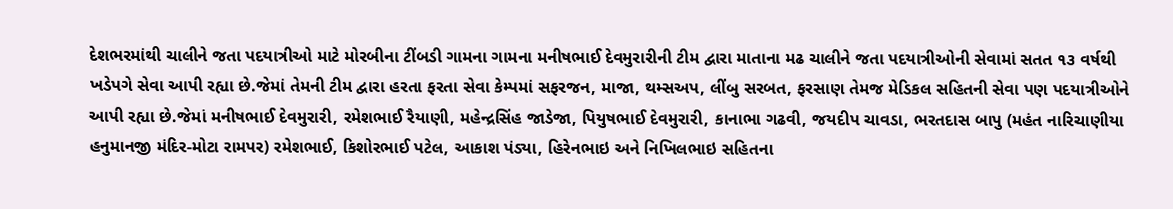દેશભરમાંથી ચાલીને જતા પદયાત્રીઓ માટે મોરબીના ટીંબડી ગામના ગામના મનીષભાઈ દેવમુરારીની ટીમ દ્વારા માતાના મઢ ચાલીને જતા પદયાત્રીઓની સેવામાં સતત ૧૩ વર્ષથી ખડેપગે સેવા આપી રહ્યા છે.જેમાં તેમની ટીમ દ્વારા હરતા ફરતા સેવા કેમ્પમાં સફરજન, માજા, થમ્સઅપ, લીંબુ સરબત, ફરસાણ તેમજ મેડિકલ સહિતની સેવા પણ પદયાત્રીઓને આપી રહ્યા છે.જેમાં મનીષભાઈ દેવમુરારી, રમેશભાઈ રૈયાણી, મહેન્દ્રસિંહ જાડેજા, પિયુષભાઈ દેવમુરારી, કાનાભા ગઢવી, જયદીપ ચાવડા, ભરતદાસ બાપુ (મહંત નારિચાણીયા હનુમાનજી મંદિર-મોટા રામપર) રમેશભાઈ, કિશોરભાઈ પટેલ, આકાશ પંડ્યા, હિરેનભાઇ અને નિખિલભાઇ સહિતના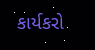કાર્યકરો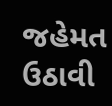જહેમત ઉઠાવી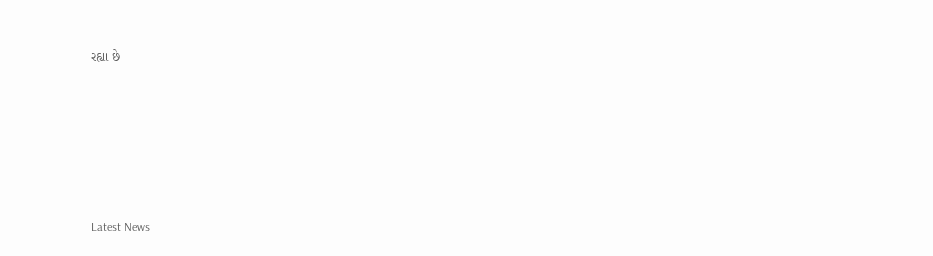રહ્યા છે






Latest News